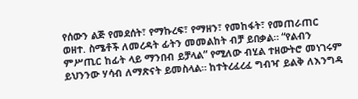የሰውን ልጅ የመደሰት፣ የማኩረፍ፣ የማዘን፣ የመከፋት፣ የመጠራጠር ወዘተ. ስሜቶች ለመረዳት ፊትን መመልከት ብቻ ይበቃል። “የልብን ምሥጢር ከፊት ላይ ማንበብ ይቻላል” የሚለው ብሂል ተዘውትሮ መነገሩም ይህንንው ሃሳብ ለማጽናት ይመስላል። ከተትረፈረፈ ግብዣ ይልቅ ለእንግዳ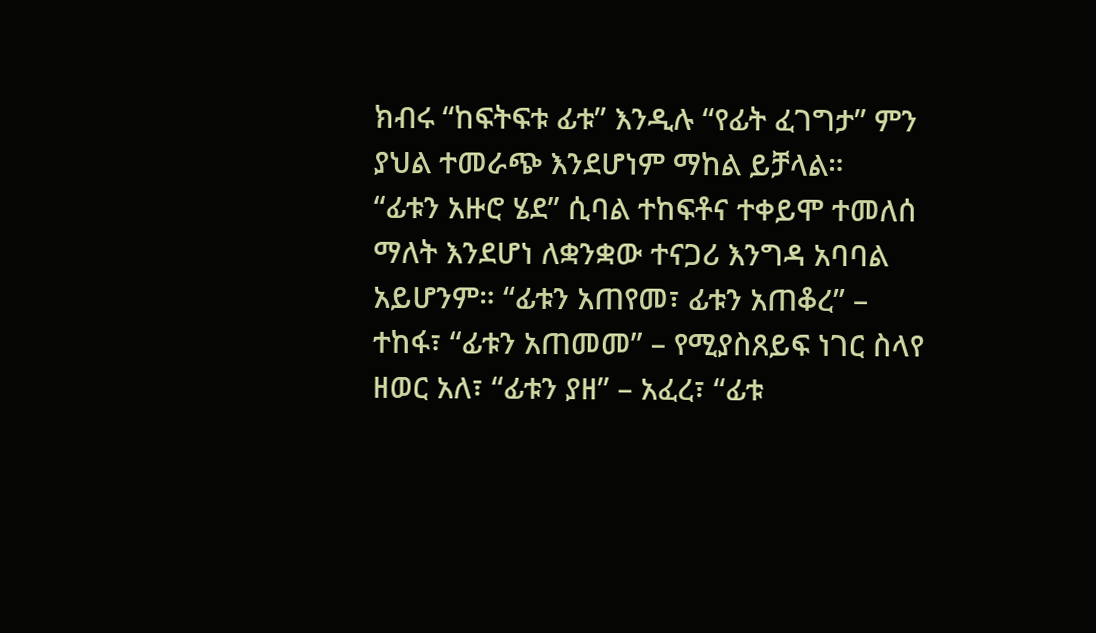ክብሩ “ከፍትፍቱ ፊቱ” እንዲሉ “የፊት ፈገግታ” ምን ያህል ተመራጭ እንደሆነም ማከል ይቻላል።
“ፊቱን አዙሮ ሄደ” ሲባል ተከፍቶና ተቀይሞ ተመለሰ ማለት እንደሆነ ለቋንቋው ተናጋሪ እንግዳ አባባል አይሆንም። “ፊቱን አጠየመ፣ ፊቱን አጠቆረ” – ተከፋ፣ “ፊቱን አጠመመ” – የሚያስጸይፍ ነገር ስላየ ዘወር አለ፣ “ፊቱን ያዘ” – አፈረ፣ “ፊቱ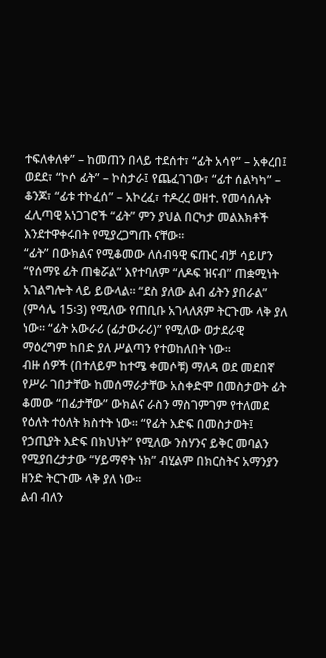ተፍለቀለቀ” – ከመጠን በላይ ተደሰተ፣ “ፊት አሳየ” – አቀረበ፤ ወደደ፣ “ኮሶ ፊት” – ኮስታራ፤ የጨፈገገው፣ “ፊተ ሰልካካ” – ቆንጆ፣ “ፊቱ ተኮፈሰ” – አኮረፈ፣ ተዶረረ ወዘተ. የመሳሰሉት ፈሊጣዊ አነጋገሮች “ፊት” ምን ያህል በርካታ መልእክቶች እንደተዋቀሩበት የሚያረጋግጡ ናቸው።
“ፊት” በውክልና የሚቆመው ለሰብዓዊ ፍጡር ብቻ ሳይሆን “የሰማዩ ፊት ጠቁሯል” እየተባለም “ለዶፍ ዝናብ” ጠቋሚነት አገልግሎት ላይ ይውላል። “ደስ ያለው ልብ ፊትን ያበራል” (ምሳሌ 15፡3) የሚለው የጠቢቡ አገላለጸም ትርጉሙ ላቅ ያለ ነው። “ፊት አውራሪ (ፊታውራሪ)” የሚለው ወታደራዊ ማዕረግም ከበድ ያለ ሥልጣን የተወከለበት ነው።
ብዙ ሰዎች (በተለይም ከተሜ ቀመሶቹ) ማለዳ ወደ መደበኛ የሥራ ገበታቸው ከመሰማራታቸው አስቀድሞ በመስታወት ፊት ቆመው “በፊታቸው” ውክልና ራስን ማስገምገም የተለመደ የዕለት ተዕለት ክስተት ነው። “የፊት እድፍ በመስታወት፤ የኃጢያት እድፍ በክህነት” የሚለው ንስሃንና ይቅር መባልን የሚያበረታታው “ሃይማኖት ነክ” ብሂልም በክርስትና አማንያን ዘንድ ትርጉሙ ላቅ ያለ ነው።
ልብ ብለን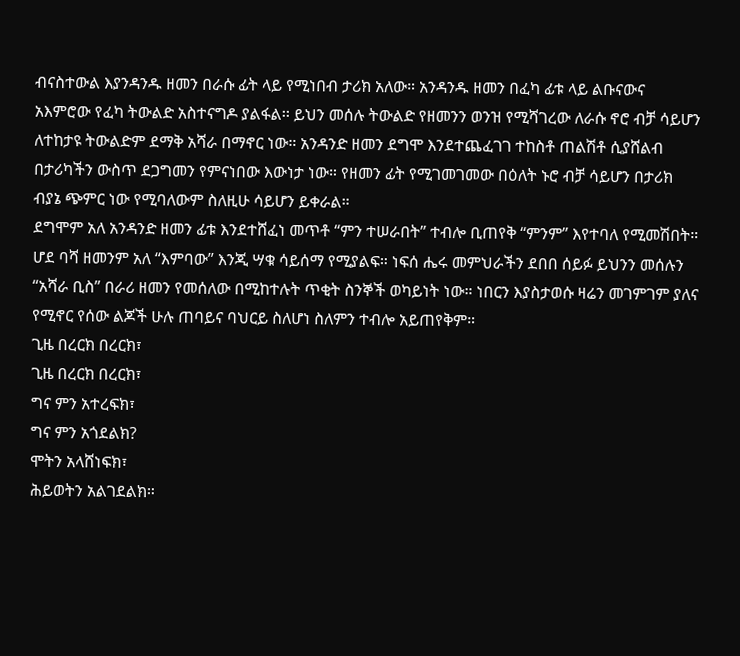ብናስተውል እያንዳንዱ ዘመን በራሱ ፊት ላይ የሚነበብ ታሪክ አለው። አንዳንዱ ዘመን በፈካ ፊቱ ላይ ልቡናውና አእምሮው የፈካ ትውልድ አስተናግዶ ያልፋል፡፡ ይህን መሰሉ ትውልድ የዘመንን ወንዝ የሚሻገረው ለራሱ ኖሮ ብቻ ሳይሆን ለተከታዩ ትውልድም ደማቅ አሻራ በማኖር ነው። አንዳንድ ዘመን ደግሞ እንደተጨፈገገ ተከስቶ ጠልሽቶ ሲያሸልብ በታሪካችን ውስጥ ደጋግመን የምናነበው እውነታ ነው። የዘመን ፊት የሚገመገመው በዕለት ኑሮ ብቻ ሳይሆን በታሪክ ብያኔ ጭምር ነው የሚባለውም ስለዚሁ ሳይሆን ይቀራል።
ደግሞም አለ አንዳንድ ዘመን ፊቱ እንደተሸፈነ መጥቶ “ምን ተሠራበት” ተብሎ ቢጠየቅ “ምንም” እየተባለ የሚመሽበት። ሆደ ባሻ ዘመንም አለ “እምባው” እንጂ ሣቁ ሳይሰማ የሚያልፍ። ነፍሰ ሔሩ መምህራችን ደበበ ሰይፉ ይህንን መሰሉን “አሻራ ቢስ” በራሪ ዘመን የመሰለው በሚከተሉት ጥቂት ስንኞች ወካይነት ነው። ነበርን እያስታወሱ ዛሬን መገምገም ያለና የሚኖር የሰው ልጆች ሁሉ ጠባይና ባህርይ ስለሆነ ስለምን ተብሎ አይጠየቅም።
ጊዜ በረርክ በረርክ፣
ጊዜ በረርክ በረርክ፣
ግና ምን አተረፍክ፣
ግና ምን አጎደልክ?
ሞትን አላሸነፍክ፣
ሕይወትን አልገደልክ።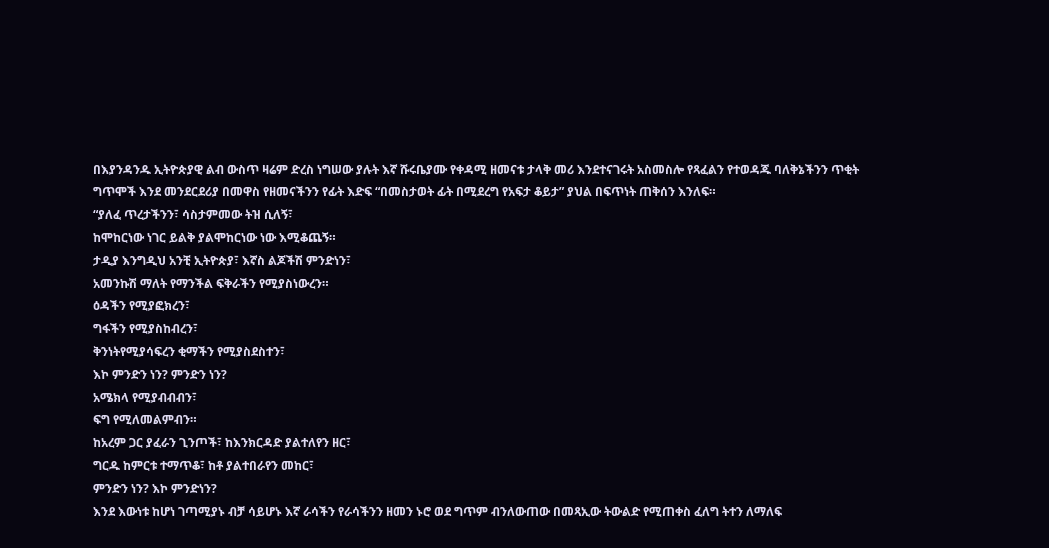በእያንዳንዱ ኢትዮጵያዊ ልብ ውስጥ ዛሬም ድረስ ነግሠው ያሉት እኛ ሹሩቤያሙ የቀዳሚ ዘመናቱ ታላቅ መሪ እንደተናገሩት አስመስሎ የጻፈልን የተወዳጁ ባለቅኔችንን ጥቂት ግጥሞች እንደ መንደርደሪያ በመዋስ የዘመናችንን የፊት እድፍ “በመስታወት ፊት በሚደረግ የአፍታ ቆይታ” ያህል በፍጥነት ጠቅሰን እንለፍ።
“ያለፈ ጥረታችንን፣ ሳስታምመው ትዝ ሲለኝ፣
ከሞከርነው ነገር ይልቅ ያልሞከርነው ነው እሚቆጨኝ።
ታዲያ እንግዲህ አንቺ ኢትዮጵያ፣ እኛስ ልጆችሽ ምንድነን፣
አመንኩሽ ማለት የማንችል ፍቅራችን የሚያስነውረን።
ዕዳችን የሚያፎክረን፣
ግፋችን የሚያስከብረን፣
ቅንነትየሚያሳፍረን ቂማችን የሚያስደስተን፣
እኮ ምንድን ነን? ምንድን ነን?
አሜክላ የሚያብብብን፣
ፍግ የሚለመልምብን።
ከአረም ጋር ያፈራን ጊንጦች፣ ከእንክርዳድ ያልተለየን ዘር፣
ግርዱ ከምርቱ ተማጥቆ፣ ከቶ ያልተበራየን መከር፣
ምንድን ነን? እኮ ምንድነን?
እንደ እውነቱ ከሆነ ገጣሚያኑ ብቻ ሳይሆኑ እኛ ራሳችን የራሳችንን ዘመን ኑሮ ወደ ግጥም ብንለውጠው በመጻኢው ትውልድ የሚጠቀስ ፈለግ ትተን ለማለፍ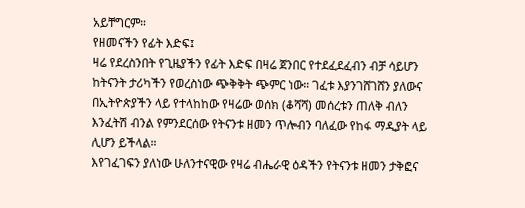አይቸግርም።
የዘመናችን የፊት እድፍ፤
ዛሬ የደረስንበት የጊዜያችን የፊት እድፍ በዛሬ ጀንበር የተደፈደፈብን ብቻ ሳይሆን ከትናንት ታሪካችን የወረስነው ጭቅቅት ጭምር ነው። ገፈቱ እያንገሸገሸን ያለውና በኢትዮጵያችን ላይ የተላከከው የዛሬው ወሰክ (ቆሻሻ) መሰረቱን ጠለቅ ብለን እንፈትሽ ብንል የምንደርሰው የትናንቱ ዘመን ጥሎብን ባለፈው የከፋ ማዲያት ላይ ሊሆን ይችላል።
እየገፈገፍን ያለነው ሁለንተናዊው የዛሬ ብሔራዊ ዕዳችን የትናንቱ ዘመን ታቅፎና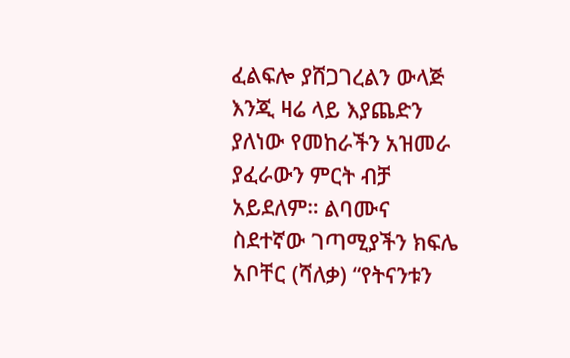ፈልፍሎ ያሸጋገረልን ውላጅ እንጂ ዛሬ ላይ እያጨድን ያለነው የመከራችን አዝመራ ያፈራውን ምርት ብቻ አይደለም። ልባሙና ስደተኛው ገጣሚያችን ክፍሌ አቦቸር (ሻለቃ) “የትናንቱን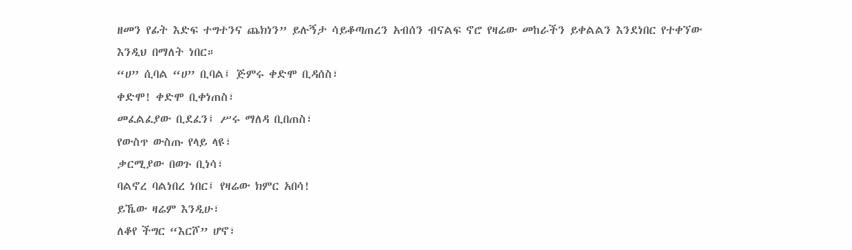ዘመን የፊት እድፍ ተግተንና ጨክነን” ይሉኝታ ሳይቆጣጠረን አብሰን ብናልፍ ኖሮ የዛሬው መከራችን ይቀልልን እንደነበር የተቀኘው እንዲህ በማለት ነበር።
“ሀ” ሲባል “ሀ” ቢባል፤ ጅምሩ ቀድሞ ቢዳሰስ፣
ቀድሞ! ቀድሞ ቢቀነጠስ፣
መፈልፈያው ቢደፈን፤ ሥሩ ማለዳ ቢበጠስ፣
የውስጥ ውስጡ የላይ ላዩ፣
ቃርሚያው በወጉ ቢነሳ፣
ባልኖረ ባልነበረ ነበር፤ የዛሬው ክምር አበሳ!
ይኼው ዛሬም እንዲሁ፣
ለቆየ ችግር “እርሾ” ሆኖ፣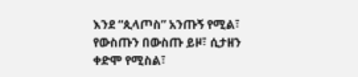እንደ “ጲላጦስ” አንጡኝ የሚል፣
የውስጡን በውስጡ ይዞ፣ ሲታዘን
ቀድሞ የሚስል፣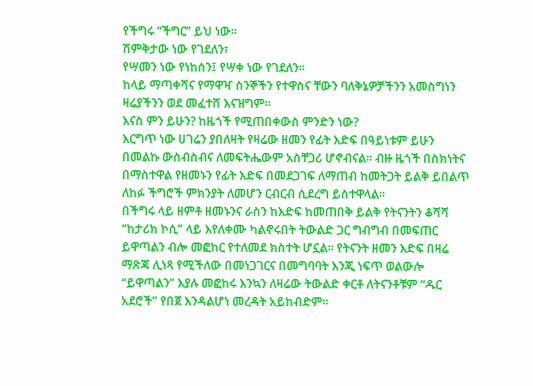የችግሩ “ችግር” ይህ ነው።
ሽምቅታው ነው የገደለን፣
የሣመን ነው የነከሰን፤ የሣቀ ነው የገደለን።
ከላይ ማጣቀሻና የማዋዣ ስንኞችን የተዋስና ቸውን ባለቅኔዎቻችንን አመስግነን ዛሬያችንን ወደ መፈተሸ እናዝግም።
እናስ ምን ይሁን? ከዜጎች የሚጠበቀውስ ምንድን ነው?
እርግጥ ነው ሀገሬን ያበለዛት የዛሬው ዘመን የፊት እድፍ በዓይነቱም ይሁን በመልኩ ውስብስብና ለመፍትሔውም አስቸጋሪ ሆኖብናል። ብዙ ዜጎች በስክነትና በማስተዋል የዘመኑን የፊት እድፍ በመደጋገፍ ለማጠብ ከመትጋት ይልቅ ይበልጥ ለከፉ ችግሮች ምክንያት ለመሆን ርብርብ ሲደረግ ይስተዋላል።
በችግሩ ላይ ዘምቶ ዘመኑንና ራስን ከእድፍ ከመጠበቅ ይልቅ የትናንትን ቆሻሻ “ከታሪክ ኮሲ” ላይ እየለቀሙ ካልኖሩበት ትውልድ ጋር ግብግብ በመፍጠር ይዋጣልን ብሎ መፎከር የተለመደ ክስተት ሆኗል። የትናንት ዘመን እድፍ በዛሬ ማጽጃ ሊነጻ የሚችለው በመነጋገርና በመግባባት እንጂ ነፍጥ ወልውሎ “ይዋጣልን” እያሉ መፎከሩ እንኳን ለዛሬው ትውልድ ቀርቶ ለትናንቶቹም “ዱር አደሮች” የበጀ እንዳልሆነ መረዳት አይከብድም።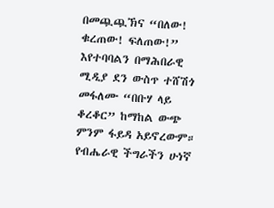በመጯጯኽና “በለው! ቁረጠው! ፍለጠው!” እየተባባልን በማሕበራዊ ሚዲያ ደን ውስጥ ተሸሽጎ መፋለሙ “በቡሃ ላይ ቆረቆር” ከማከል ውጭ ምንም ፋይዳ አይኖረውም። የብሔራዊ ችግራችን ሁነኛ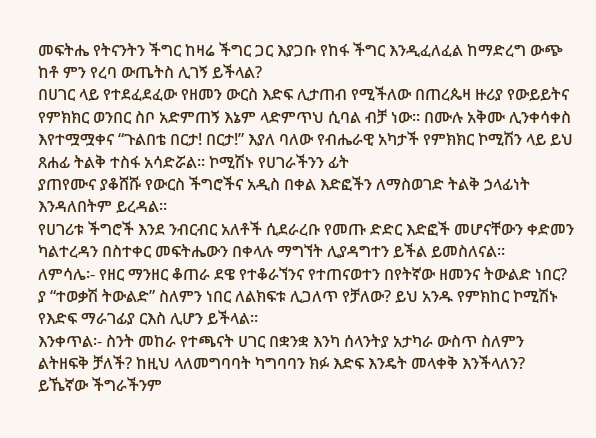መፍትሔ የትናንትን ችግር ከዛሬ ችግር ጋር እያጋቡ የከፋ ችግር እንዲፈለፈል ከማድረግ ውጭ ከቶ ምን የረባ ውጤትስ ሊገኝ ይችላል?
በሀገር ላይ የተደፈደፈው የዘመን ውርስ እድፍ ሊታጠብ የሚችለው በጠረጴዛ ዙሪያ የውይይትና የምክክር ወንበር ስቦ አድምጠኝ እኔም ላድምጥህ ሲባል ብቻ ነው። በሙሉ አቅሙ ሊንቀሳቀስ እየተሟሟቀና “ጉልበቴ በርታ! በርታ!” እያለ ባለው የብሔራዊ አካታች የምክክር ኮሚሽን ላይ ይህ ጸሐፊ ትልቅ ተስፋ አሳድሯል። ኮሚሽኑ የሀገራችንን ፊት
ያጠየሙና ያቆሸሹ የውርስ ችግሮችና አዲስ በቀል እድፎችን ለማስወገድ ትልቅ ኃላፊነት እንዳለበትም ይረዳል።
የሀገሪቱ ችግሮች እንደ ንብርብር አለቶች ሲደራረቡ የመጡ ድድር እድፎች መሆናቸውን ቀድመን ካልተረዳን በስተቀር መፍትሔውን በቀላሉ ማግኘት ሊያዳግተን ይችል ይመስለናል።
ለምሳሌ፡- የዘር ማንዘር ቆጠራ ደዌ የተቆራኘንና የተጠናወተን በየትኛው ዘመንና ትውልድ ነበር? ያ “ተወቃሽ ትውልድ” ስለምን ነበር ለልክፍቱ ሊጋለጥ የቻለው? ይህ አንዱ የምክከር ኮሚሽኑ የእድፍ ማራገፊያ ርእስ ሊሆን ይችላል።
እንቀጥል፡- ስንት መከራ የተጫናት ሀገር በቋንቋ እንካ ሰላንትያ አታካራ ውስጥ ስለምን ልትዘፍቅ ቻለች? ከዚህ ላለመግባባት ካግባባን ክፉ እድፍ እንዴት መላቀቅ እንችላለን? ይኼኛው ችግራችንም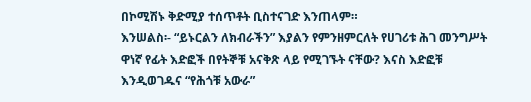በኮሚሽኑ ቅድሚያ ተሰጥቶት ቢስተናገድ እንጠላም።
እንሠልስ፡- “ይኑርልን ለክብራችን” እያልን የምንዘምርለት የሀገሪቱ ሕገ መንግሥት ዋነኛ የፊት እድፎች በየትኞቹ አናቅጽ ላይ የሚገኙት ናቸው? እናስ እድፎቹ እንዲወገዱና “የሕጎቹ አውራ”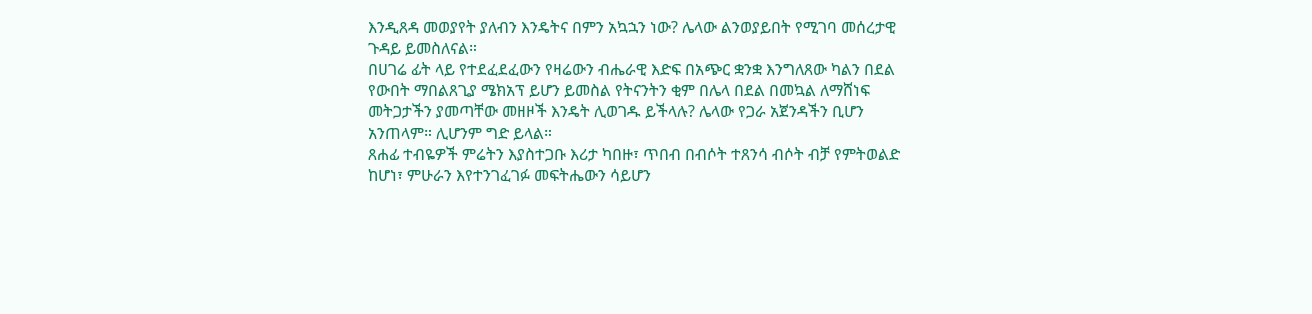እንዲጸዳ መወያየት ያለብን እንዴትና በምን አኳኋን ነው? ሌላው ልንወያይበት የሚገባ መሰረታዊ ጉዳይ ይመስለናል።
በሀገሬ ፊት ላይ የተደፈደፈውን የዛሬውን ብሔራዊ እድፍ በአጭር ቋንቋ እንግለጸው ካልን በደል የውበት ማበልጸጊያ ሜክአፕ ይሆን ይመስል የትናንትን ቂም በሌላ በደል በመኳል ለማሸነፍ መትጋታችን ያመጣቸው መዘዞች እንዴት ሊወገዱ ይችላሉ? ሌላው የጋራ አጀንዳችን ቢሆን አንጠላም። ሊሆንም ግድ ይላል።
ጸሐፊ ተብዬዎች ምሬትን እያስተጋቡ እሪታ ካበዙ፣ ጥበብ በብሶት ተጸንሳ ብሶት ብቻ የምትወልድ ከሆነ፣ ምሁራን እየተንገፈገፉ መፍትሔውን ሳይሆን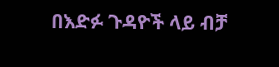በእድፉ ጉዳዮች ላይ ብቻ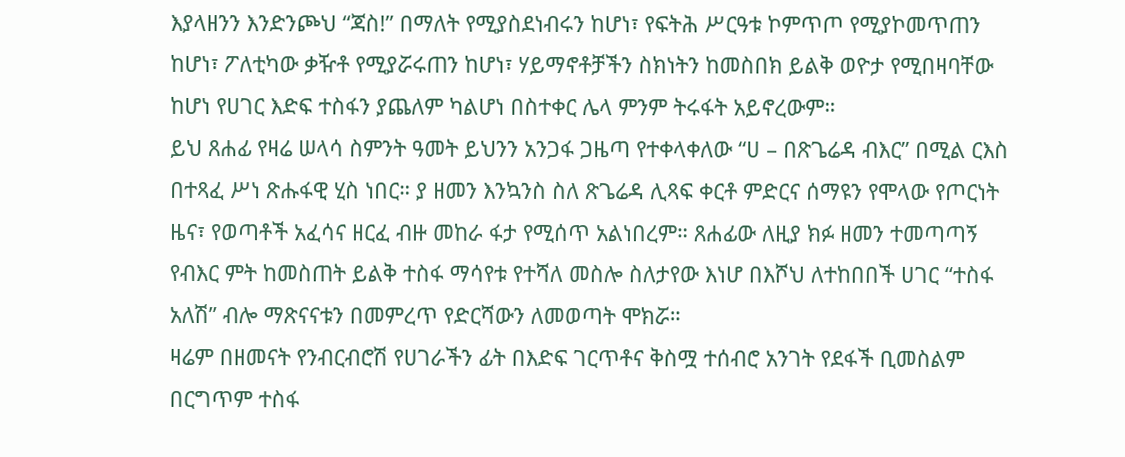እያላዘንን እንድንጮህ “ጃስ!” በማለት የሚያስደነብሩን ከሆነ፣ የፍትሕ ሥርዓቱ ኮምጥጦ የሚያኮመጥጠን ከሆነ፣ ፖለቲካው ቃዥቶ የሚያሯሩጠን ከሆነ፣ ሃይማኖቶቻችን ስክነትን ከመስበክ ይልቅ ወዮታ የሚበዛባቸው ከሆነ የሀገር እድፍ ተስፋን ያጨለም ካልሆነ በስተቀር ሌላ ምንም ትሩፋት አይኖረውም።
ይህ ጸሐፊ የዛሬ ሠላሳ ስምንት ዓመት ይህንን አንጋፋ ጋዜጣ የተቀላቀለው “ሀ – በጽጌሬዳ ብእር” በሚል ርእስ በተጻፈ ሥነ ጽሑፋዊ ሂስ ነበር። ያ ዘመን እንኳንስ ስለ ጽጌሬዳ ሊጻፍ ቀርቶ ምድርና ሰማዩን የሞላው የጦርነት ዜና፣ የወጣቶች አፈሳና ዘርፈ ብዙ መከራ ፋታ የሚሰጥ አልነበረም። ጸሐፊው ለዚያ ክፉ ዘመን ተመጣጣኝ የብእር ምት ከመስጠት ይልቅ ተስፋ ማሳየቱ የተሻለ መስሎ ስለታየው እነሆ በእሾህ ለተከበበች ሀገር “ተስፋ አለሽ” ብሎ ማጽናናቱን በመምረጥ የድርሻውን ለመወጣት ሞክሯ።
ዛሬም በዘመናት የንብርብሮሽ የሀገራችን ፊት በእድፍ ገርጥቶና ቅስሟ ተሰብሮ አንገት የደፋች ቢመስልም በርግጥም ተስፋ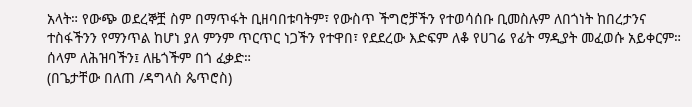አላት። የውጭ ወደረኞቿ ስም በማጥፋት ቢዘባበቱባትም፣ የውስጥ ችግሮቻችን የተወሳሰቡ ቢመስሉም ለበጎነት ከበረታንና ተስፋችንን የማንጥል ከሆነ ያለ ምንም ጥርጥር ነጋችን የተዋበ፣ የደደረው እድፍም ለቆ የሀገሬ የፊት ማዲያት መፈወሱ አይቀርም።
ሰላም ለሕዝባችን፤ ለዜጎችም በጎ ፈቃድ።
(በጌታቸው በለጠ /ዳግላስ ጴጥሮስ)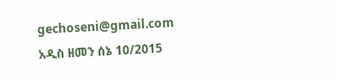gechoseni@gmail.com
አዲስ ዘመን ሰኔ 10/2015